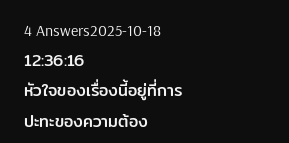4 Answers2025-10-18 12:36:16
หัวใจของเรื่องนี้อยู่ที่การปะทะของความต้อง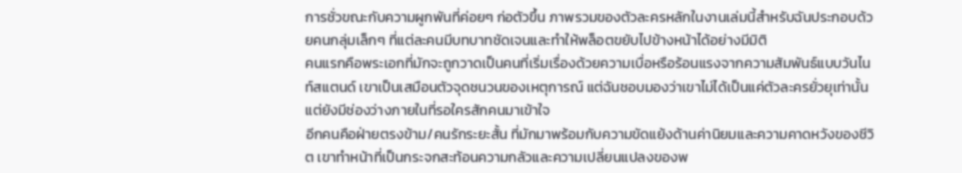การชั่วขณะกับความผูกพันที่ค่อยๆ ก่อตัวขึ้น ภาพรวมของตัวละครหลักในงานเล่มนี้สำหรับฉันประกอบด้วยคนกลุ่มเล็กๆ ที่แต่ละคนมีบทบาทชัดเจนและทำให้พล็อตขยับไปข้างหน้าได้อย่างมีมิติ
คนแรกคือพระเอกที่มักจะถูกวาดเป็นคนที่เริ่มเรื่องด้วยความเบื่อหรือร้อนแรงจากความสัมพันธ์แบบวันไนท์สแตนด์ เขาเป็นเสมือนตัวจุดชนวนของเหตุการณ์ แต่ฉันชอบมองว่าเขาไม่ได้เป็นแค่ตัวละครยั่วยุเท่านั้น แต่ยังมีช่องว่างภายในที่รอใครสักคนมาเข้าใจ
อีกคนคือฝ่ายตรงข้าม/คนรักระยะสั้น ที่มักมาพร้อมกับความขัดแย้งด้านค่านิยมและความคาดหวังของชีวิต เขาทำหน้าที่เป็นกระจกสะท้อนความกลัวและความเปลี่ยนแปลงของพ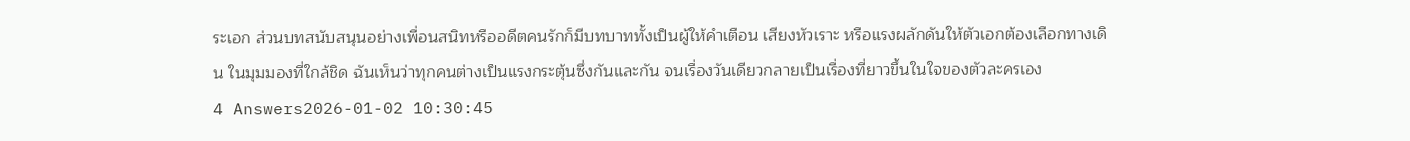ระเอก ส่วนบทสนับสนุนอย่างเพื่อนสนิทหรืออดีตคนรักก็มีบทบาททั้งเป็นผู้ให้คำเตือน เสียงหัวเราะ หรือแรงผลักดันให้ตัวเอกต้องเลือกทางเดิน ในมุมมองที่ใกล้ชิด ฉันเห็นว่าทุกคนต่างเป็นแรงกระตุ้นซึ่งกันและกัน จนเรื่องวันเดียวกลายเป็นเรื่องที่ยาวขึ้นในใจของตัวละครเอง
4 Answers2026-01-02 10:30:45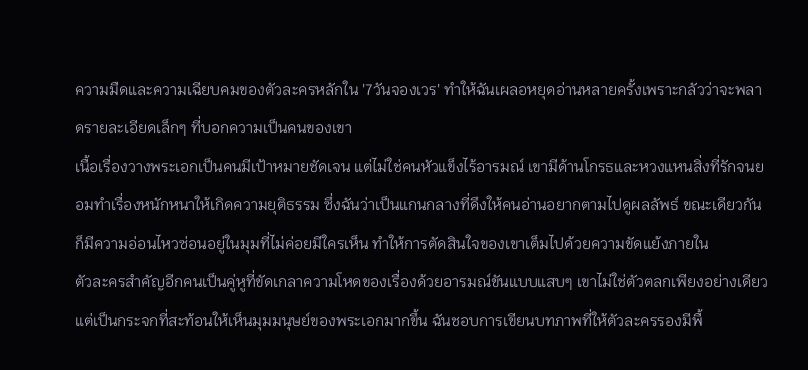ความมืดและความเฉียบคมของตัวละครหลักใน '7วันจองเวร' ทำให้ฉันเผลอหยุดอ่านหลายครั้งเพราะกลัวว่าจะพลาดรายละเอียดเล็กๆ ที่บอกความเป็นคนของเขา
เนื้อเรื่องวางพระเอกเป็นคนมีเป้าหมายชัดเจน แต่ไม่ใช่คนหัวแข็งไร้อารมณ์ เขามีด้านโกรธและหวงแหนสิ่งที่รักจนยอมทำเรื่องหนักหนาให้เกิดความยุติธรรม ซึ่งฉันว่าเป็นแกนกลางที่ดึงให้คนอ่านอยากตามไปดูผลลัพธ์ ขณะเดียวกันก็มีความอ่อนไหวซ่อนอยู่ในมุมที่ไม่ค่อยมีใครเห็น ทำให้การตัดสินใจของเขาเต็มไปด้วยความขัดแย้งภายใน
ตัวละครสำคัญอีกคนเป็นคู่หูที่ขัดเกลาความโหดของเรื่องด้วยอารมณ์ขันแบบแสบๆ เขาไม่ใช่ตัวตลกเพียงอย่างเดียว แต่เป็นกระจกที่สะท้อนให้เห็นมุมมนุษย์ของพระเอกมากขึ้น ฉันชอบการเขียนบทภาพที่ให้ตัวละครรองมีพื้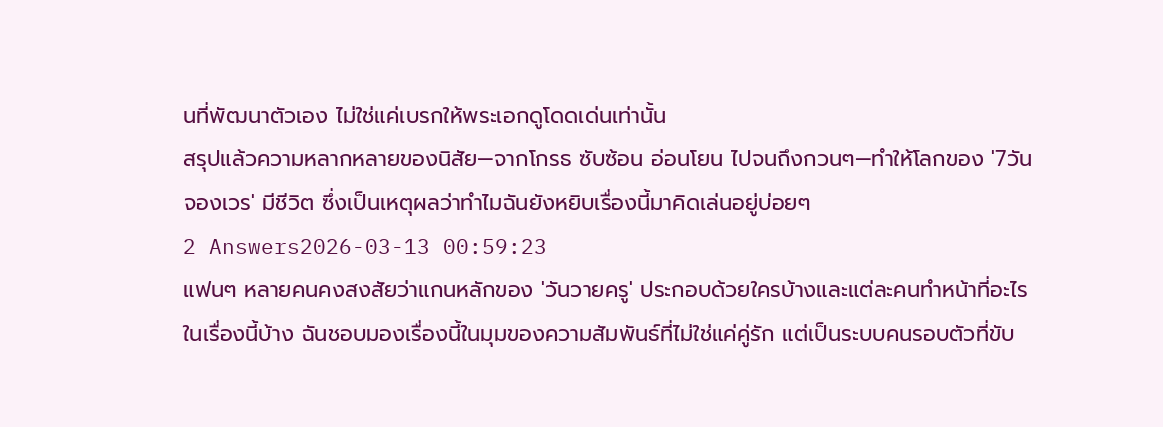นที่พัฒนาตัวเอง ไม่ใช่แค่เบรกให้พระเอกดูโดดเด่นเท่านั้น
สรุปแล้วความหลากหลายของนิสัย—จากโกรธ ซับซ้อน อ่อนโยน ไปจนถึงกวนๆ—ทำให้โลกของ '7วันจองเวร' มีชีวิต ซึ่งเป็นเหตุผลว่าทำไมฉันยังหยิบเรื่องนี้มาคิดเล่นอยู่บ่อยๆ
2 Answers2026-03-13 00:59:23
แฟนๆ หลายคนคงสงสัยว่าแกนหลักของ 'วันวายครู' ประกอบด้วยใครบ้างและแต่ละคนทำหน้าที่อะไรในเรื่องนี้บ้าง ฉันชอบมองเรื่องนี้ในมุมของความสัมพันธ์ที่ไม่ใช่แค่คู่รัก แต่เป็นระบบคนรอบตัวที่ขับ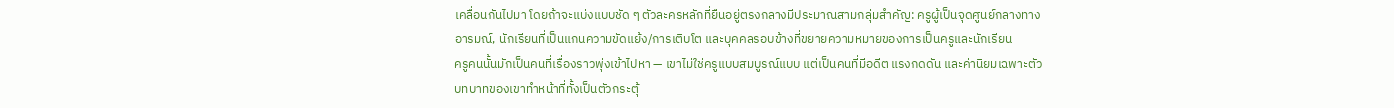เคลื่อนกันไปมา โดยถ้าจะแบ่งแบบชัด ๆ ตัวละครหลักที่ยืนอยู่ตรงกลางมีประมาณสามกลุ่มสำคัญ: ครูผู้เป็นจุดศูนย์กลางทางอารมณ์, นักเรียนที่เป็นแกนความขัดแย้ง/การเติบโต และบุคคลรอบข้างที่ขยายความหมายของการเป็นครูและนักเรียน
ครูคนนั้นมักเป็นคนที่เรื่องราวพุ่งเข้าไปหา — เขาไม่ใช่ครูแบบสมบูรณ์แบบ แต่เป็นคนที่มีอดีต แรงกดดัน และค่านิยมเฉพาะตัว บทบาทของเขาทำหน้าที่ทั้งเป็นตัวกระตุ้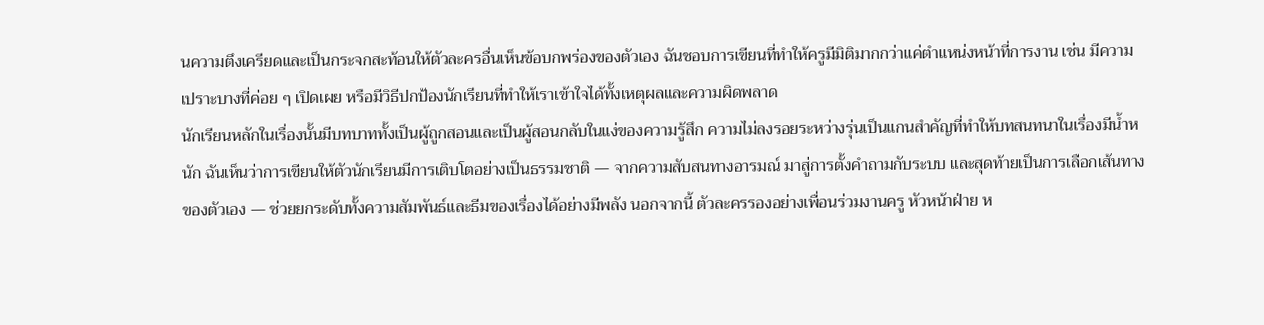นความตึงเครียดและเป็นกระจกสะท้อนให้ตัวละครอื่นเห็นข้อบกพร่องของตัวเอง ฉันชอบการเขียนที่ทำให้ครูมีมิติมากกว่าแค่ตำแหน่งหน้าที่การงาน เช่น มีความเปราะบางที่ค่อย ๆ เปิดเผย หรือมีวิธีปกป้องนักเรียนที่ทำให้เราเข้าใจได้ทั้งเหตุผลและความผิดพลาด
นักเรียนหลักในเรื่องนั้นมีบทบาททั้งเป็นผู้ถูกสอนและเป็นผู้สอนกลับในแง่ของความรู้สึก ความไม่ลงรอยระหว่างรุ่นเป็นแกนสำคัญที่ทำให้บทสนทนาในเรื่องมีน้ำหนัก ฉันเห็นว่าการเขียนให้ตัวนักเรียนมีการเติบโตอย่างเป็นธรรมชาติ — จากความสับสนทางอารมณ์ มาสู่การตั้งคำถามกับระบบ และสุดท้ายเป็นการเลือกเส้นทางของตัวเอง — ช่วยยกระดับทั้งความสัมพันธ์และธีมของเรื่องได้อย่างมีพลัง นอกจากนี้ ตัวละครรองอย่างเพื่อนร่วมงานครู หัวหน้าฝ่าย ห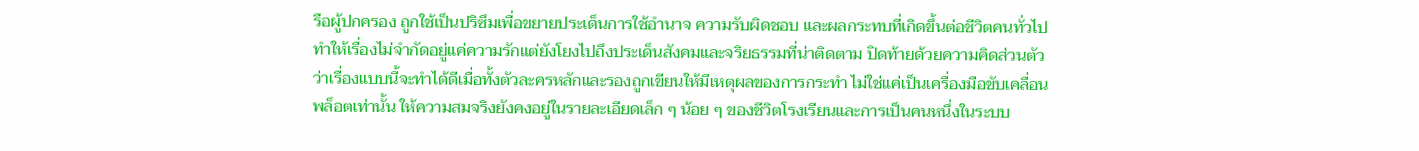รือผู้ปกครอง ถูกใช้เป็นปริซึมเพื่อขยายประเด็นการใช้อำนาจ ความรับผิดชอบ และผลกระทบที่เกิดขึ้นต่อชีวิตคนทั่วไป ทำให้เรื่องไม่จำกัดอยู่แค่ความรักแต่ยังโยงไปถึงประเด็นสังคมและจริยธรรมที่น่าติดตาม ปิดท้ายด้วยความคิดส่วนตัวว่าเรื่องแบบนี้จะทำได้ดีเมื่อทั้งตัวละครหลักและรองถูกเขียนให้มีเหตุผลของการกระทำ ไม่ใช่แค่เป็นเครื่องมือขับเคลื่อนพล็อตเท่านั้น ให้ความสมจริงยังคงอยู่ในรายละเอียดเล็ก ๆ น้อย ๆ ของชีวิตโรงเรียนและการเป็นคนหนึ่งในระบบ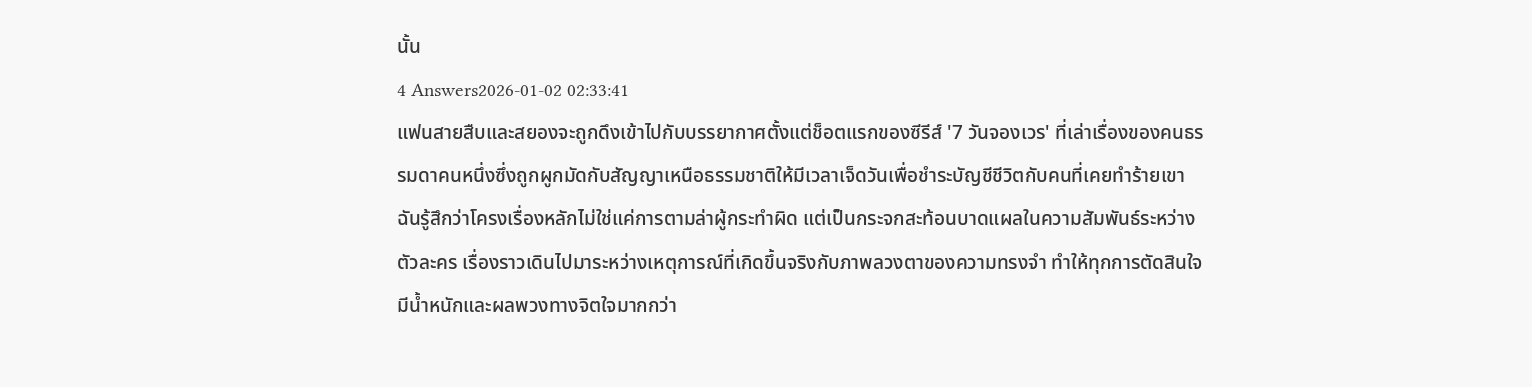นั้น
4 Answers2026-01-02 02:33:41
แฟนสายสืบและสยองจะถูกดึงเข้าไปกับบรรยากาศตั้งแต่ช็อตแรกของซีรีส์ '7 วันจองเวร' ที่เล่าเรื่องของคนธรรมดาคนหนึ่งซึ่งถูกผูกมัดกับสัญญาเหนือธรรมชาติให้มีเวลาเจ็ดวันเพื่อชำระบัญชีชีวิตกับคนที่เคยทำร้ายเขา
ฉันรู้สึกว่าโครงเรื่องหลักไม่ใช่แค่การตามล่าผู้กระทำผิด แต่เป็นกระจกสะท้อนบาดแผลในความสัมพันธ์ระหว่างตัวละคร เรื่องราวเดินไปมาระหว่างเหตุการณ์ที่เกิดขึ้นจริงกับภาพลวงตาของความทรงจำ ทำให้ทุกการตัดสินใจมีน้ำหนักและผลพวงทางจิตใจมากกว่า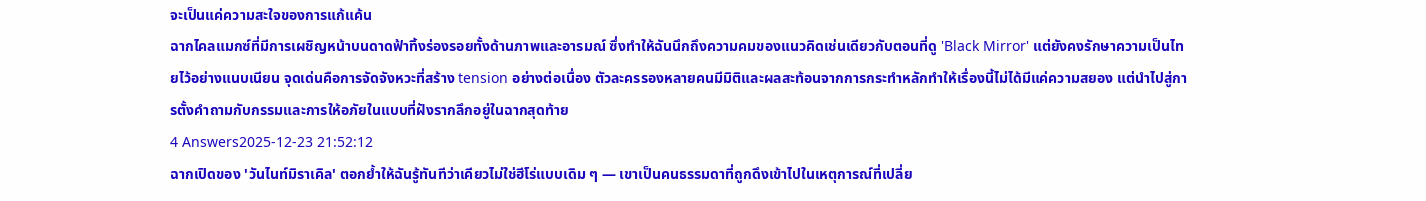จะเป็นแค่ความสะใจของการแก้แค้น
ฉากไคลแมกซ์ที่มีการเผชิญหน้าบนดาดฟ้าทิ้งร่องรอยทั้งด้านภาพและอารมณ์ ซึ่งทำให้ฉันนึกถึงความคมของแนวคิดเช่นเดียวกับตอนที่ดู 'Black Mirror' แต่ยังคงรักษาความเป็นไทยไว้อย่างแนบเนียน จุดเด่นคือการจัดจังหวะที่สร้าง tension อย่างต่อเนื่อง ตัวละครรองหลายคนมีมิติและผลสะท้อนจากการกระทำหลักทำให้เรื่องนี้ไม่ได้มีแค่ความสยอง แต่นำไปสู่การตั้งคำถามกับกรรมและการให้อภัยในแบบที่ฝังรากลึกอยู่ในฉากสุดท้าย
4 Answers2025-12-23 21:52:12
ฉากเปิดของ 'วันไนท์มิราเคิล' ตอกย้ำให้ฉันรู้ทันทีว่าเคียวไม่ใช่ฮีโร่แบบเดิม ๆ — เขาเป็นคนธรรมดาที่ถูกดึงเข้าไปในเหตุการณ์ที่เปลี่ย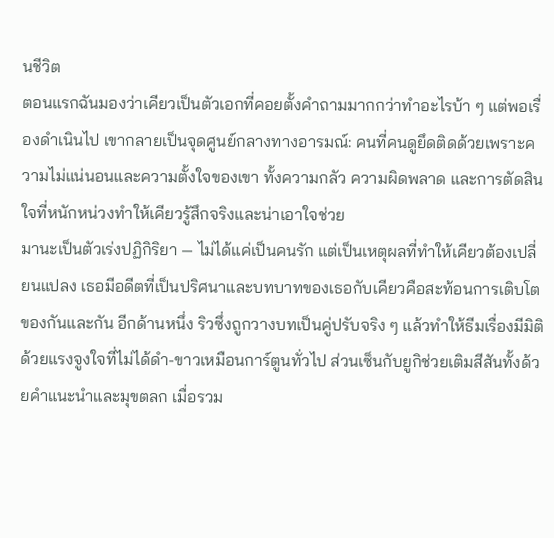นชีวิต
ตอนแรกฉันมองว่าเคียวเป็นตัวเอกที่คอยตั้งคำถามมากกว่าทำอะไรบ้า ๆ แต่พอเรื่องดำเนินไป เขากลายเป็นจุดศูนย์กลางทางอารมณ์: คนที่คนดูยึดติดด้วยเพราะความไม่แน่นอนและความตั้งใจของเขา ทั้งความกลัว ความผิดพลาด และการตัดสินใจที่หนักหน่วงทำให้เคียวรู้สึกจริงและน่าเอาใจช่วย
มานะเป็นตัวเร่งปฏิกิริยา — ไม่ได้แค่เป็นคนรัก แต่เป็นเหตุผลที่ทำให้เคียวต้องเปลี่ยนแปลง เธอมีอดีตที่เป็นปริศนาและบทบาทของเธอกับเคียวคือสะท้อนการเติบโตของกันและกัน อีกด้านหนึ่ง ริวซึ่งถูกวางบทเป็นคู่ปรับจริง ๆ แล้วทำให้ธีมเรื่องมีมิติ ด้วยแรงจูงใจที่ไม่ได้ดำ-ขาวเหมือนการ์ตูนทั่วไป ส่วนเซ็นกับยูกิช่วยเติมสีสันทั้งด้วยคำแนะนำและมุขตลก เมื่อรวม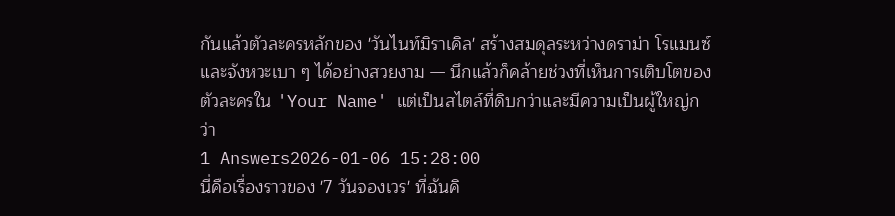กันแล้วตัวละครหลักของ 'วันไนท์มิราเคิล' สร้างสมดุลระหว่างดราม่า โรแมนซ์ และจังหวะเบา ๆ ได้อย่างสวยงาม — นึกแล้วก็คล้ายช่วงที่เห็นการเติบโตของตัวละครใน 'Your Name' แต่เป็นสไตล์ที่ดิบกว่าและมีความเป็นผู้ใหญ่กว่า
1 Answers2026-01-06 15:28:00
นี่คือเรื่องราวของ '7 วันจองเวร' ที่ฉันคิ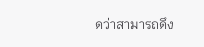ดว่าสามารถดึง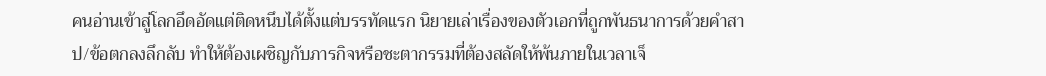คนอ่านเข้าสู่โลกอึดอัดแต่ติดหนึบได้ตั้งแต่บรรทัดแรก นิยายเล่าเรื่องของตัวเอกที่ถูกพันธนาการด้วยคำสาป/ข้อตกลงลึกลับ ทำให้ต้องเผชิญกับภารกิจหรือชะตากรรมที่ต้องสลัดให้พ้นภายในเวลาเจ็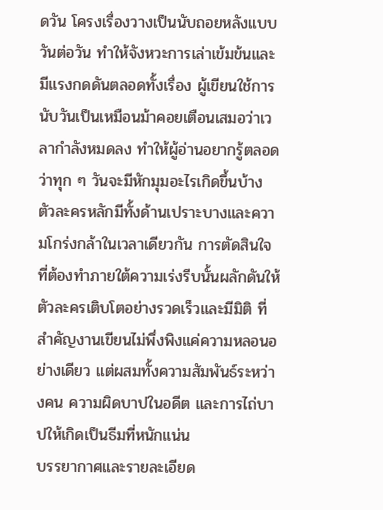ดวัน โครงเรื่องวางเป็นนับถอยหลังแบบวันต่อวัน ทำให้จังหวะการเล่าเข้มข้นและมีแรงกดดันตลอดทั้งเรื่อง ผู้เขียนใช้การนับวันเป็นเหมือนม้าคอยเตือนเสมอว่าเวลากำลังหมดลง ทำให้ผู้อ่านอยากรู้ตลอดว่าทุก ๆ วันจะมีหักมุมอะไรเกิดขึ้นบ้าง ตัวละครหลักมีทั้งด้านเปราะบางและความโกร่งกล้าในเวลาเดียวกัน การตัดสินใจที่ต้องทำภายใต้ความเร่งรีบนั้นผลักดันให้ตัวละครเติบโตอย่างรวดเร็วและมีมิติ ที่สำคัญงานเขียนไม่พึ่งพิงแค่ความหลอนอย่างเดียว แต่ผสมทั้งความสัมพันธ์ระหว่างคน ความผิดบาปในอดีต และการไถ่บาปให้เกิดเป็นธีมที่หนักแน่น
บรรยากาศและรายละเอียด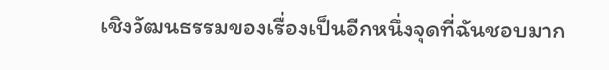เชิงวัฒนธรรมของเรื่องเป็นอีกหนึ่งจุดที่ฉันชอบมาก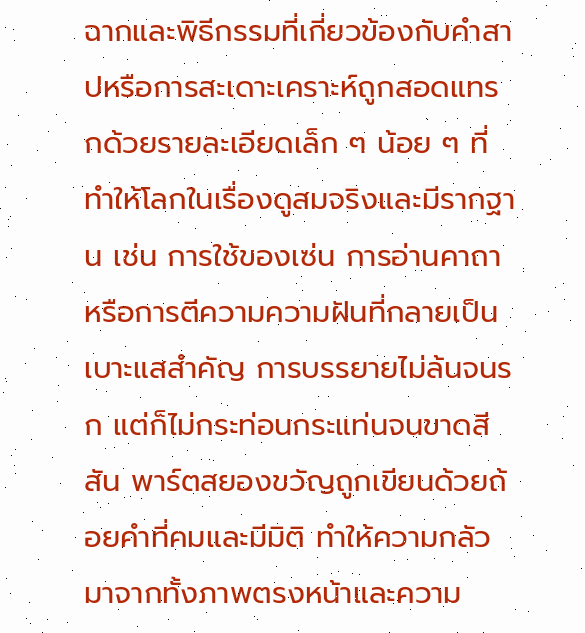ฉากและพิธีกรรมที่เกี่ยวข้องกับคำสาปหรือการสะเดาะเคราะห์ถูกสอดแทรกด้วยรายละเอียดเล็ก ๆ น้อย ๆ ที่ทำให้โลกในเรื่องดูสมจริงและมีรากฐาน เช่น การใช้ของเซ่น การอ่านคาถา หรือการตีความความฝันที่กลายเป็นเบาะแสสำคัญ การบรรยายไม่ล้นจนรก แต่ก็ไม่กระท่อนกระแท่นจนขาดสีสัน พาร์ตสยองขวัญถูกเขียนด้วยถ้อยคำที่คมและมีมิติ ทำให้ความกลัวมาจากทั้งภาพตรงหน้าและความ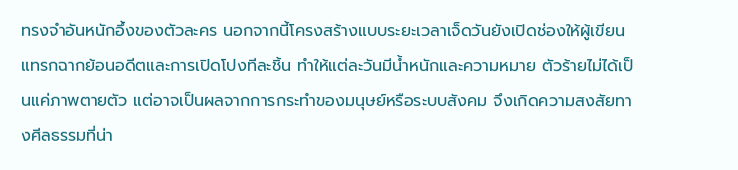ทรงจำอันหนักอึ้งของตัวละคร นอกจากนี้โครงสร้างแบบระยะเวลาเจ็ดวันยังเปิดช่องให้ผู้เขียนแทรกฉากย้อนอดีตและการเปิดโปงทีละชิ้น ทำให้แต่ละวันมีน้ำหนักและความหมาย ตัวร้ายไม่ได้เป็นแค่ภาพตายตัว แต่อาจเป็นผลจากการกระทำของมนุษย์หรือระบบสังคม จึงเกิดความสงสัยทางศีลธรรมที่น่า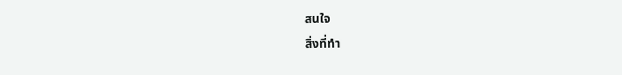สนใจ
สิ่งที่ทำ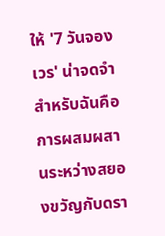ให้ '7 วันจองเวร' น่าจดจำสำหรับฉันคือการผสมผสานระหว่างสยองขวัญกับดรา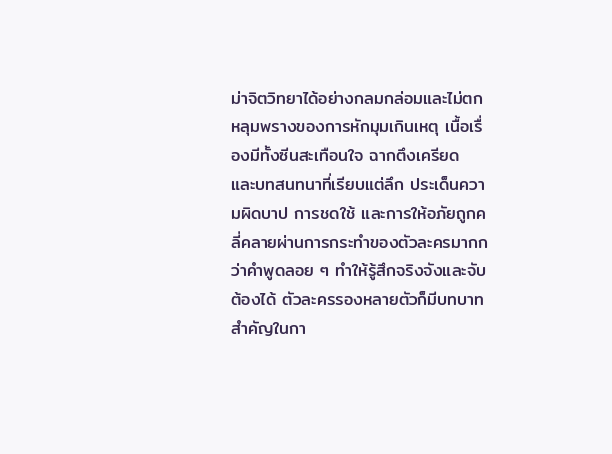ม่าจิตวิทยาได้อย่างกลมกล่อมและไม่ตกหลุมพรางของการหักมุมเกินเหตุ เนื้อเรื่องมีทั้งซีนสะเทือนใจ ฉากตึงเครียด และบทสนทนาที่เรียบแต่ลึก ประเด็นความผิดบาป การชดใช้ และการให้อภัยถูกคลี่คลายผ่านการกระทำของตัวละครมากกว่าคำพูดลอย ๆ ทำให้รู้สึกจริงจังและจับต้องได้ ตัวละครรองหลายตัวก็มีบทบาทสำคัญในกา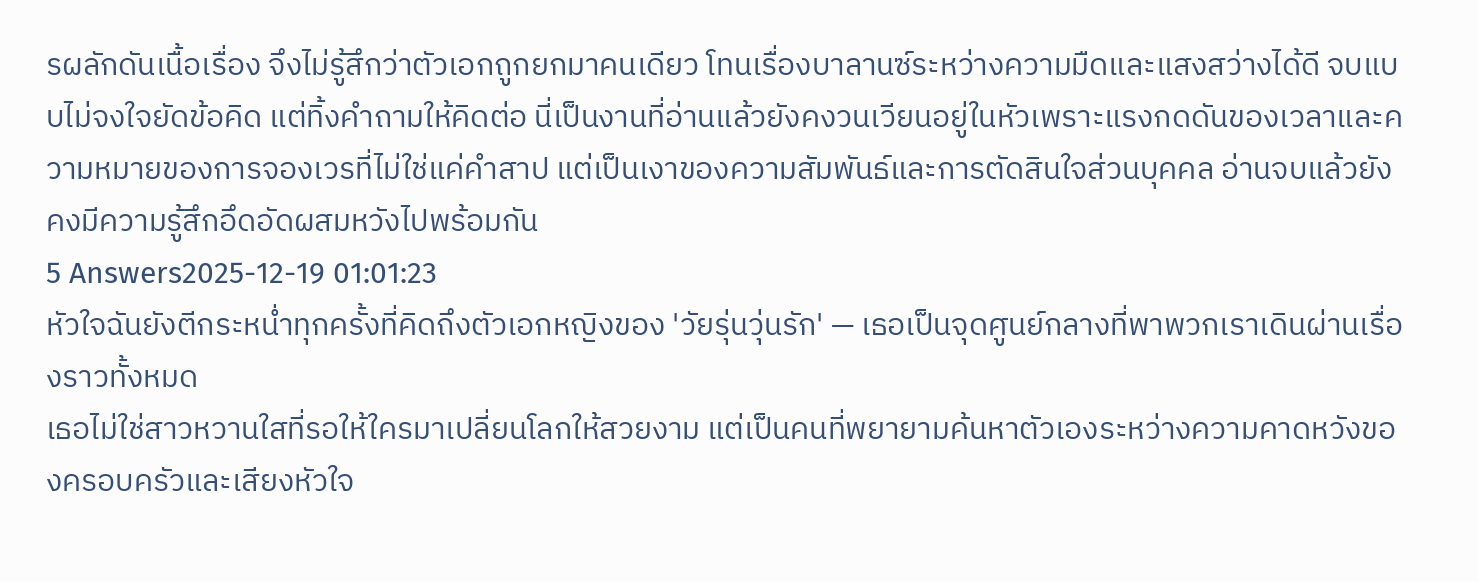รผลักดันเนื้อเรื่อง จึงไม่รู้สึกว่าตัวเอกถูกยกมาคนเดียว โทนเรื่องบาลานซ์ระหว่างความมืดและแสงสว่างได้ดี จบแบบไม่จงใจยัดข้อคิด แต่ทิ้งคำถามให้คิดต่อ นี่เป็นงานที่อ่านแล้วยังคงวนเวียนอยู่ในหัวเพราะแรงกดดันของเวลาและความหมายของการจองเวรที่ไม่ใช่แค่คำสาป แต่เป็นเงาของความสัมพันธ์และการตัดสินใจส่วนบุคคล อ่านจบแล้วยังคงมีความรู้สึกอึดอัดผสมหวังไปพร้อมกัน
5 Answers2025-12-19 01:01:23
หัวใจฉันยังตีกระหน่ำทุกครั้งที่คิดถึงตัวเอกหญิงของ 'วัยรุ่นวุ่นรัก' — เธอเป็นจุดศูนย์กลางที่พาพวกเราเดินผ่านเรื่องราวทั้งหมด
เธอไม่ใช่สาวหวานใสที่รอให้ใครมาเปลี่ยนโลกให้สวยงาม แต่เป็นคนที่พยายามค้นหาตัวเองระหว่างความคาดหวังของครอบครัวและเสียงหัวใจ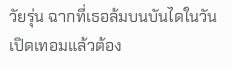วัยรุ่น ฉากที่เธอล้มบนบันไดในวันเปิดเทอมแล้วต้อง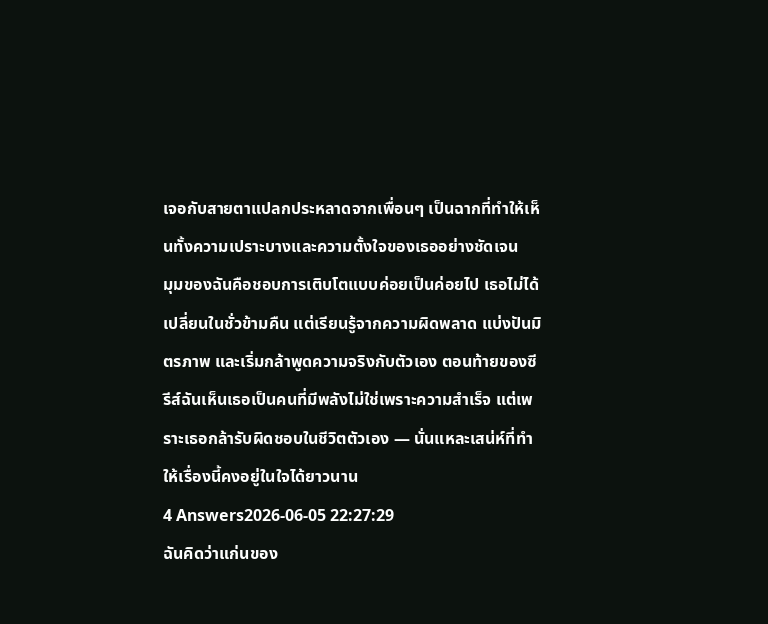เจอกับสายตาแปลกประหลาดจากเพื่อนๆ เป็นฉากที่ทำให้เห็นทั้งความเปราะบางและความตั้งใจของเธออย่างชัดเจน
มุมของฉันคือชอบการเติบโตแบบค่อยเป็นค่อยไป เธอไม่ได้เปลี่ยนในชั่วข้ามคืน แต่เรียนรู้จากความผิดพลาด แบ่งปันมิตรภาพ และเริ่มกล้าพูดความจริงกับตัวเอง ตอนท้ายของซีรีส์ฉันเห็นเธอเป็นคนที่มีพลังไม่ใช่เพราะความสำเร็จ แต่เพราะเธอกล้ารับผิดชอบในชีวิตตัวเอง — นั่นแหละเสน่ห์ที่ทำให้เรื่องนี้คงอยู่ในใจได้ยาวนาน
4 Answers2026-06-05 22:27:29
ฉันคิดว่าแก่นของ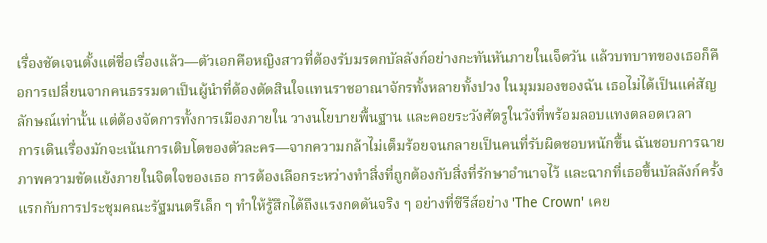เรื่องชัดเจนตั้งแต่ชื่อเรื่องแล้ว—ตัวเอกคือหญิงสาวที่ต้องรับมรดกบัลลังก์อย่างกะทันหันภายในเจ็ดวัน แล้วบทบาทของเธอก็คือการเปลี่ยนจากคนธรรมดาเป็นผู้นำที่ต้องตัดสินใจแทนราชอาณาจักรทั้งหลายทั้งปวง ในมุมมองของฉัน เธอไม่ได้เป็นแค่สัญลักษณ์เท่านั้น แต่ต้องจัดการทั้งการเมืองภายใน วางนโยบายพื้นฐาน และคอยระวังศัตรูในวังที่พร้อมลอบแทงตลอดเวลา
การเดินเรื่องมักจะเน้นการเติบโตของตัวละคร—จากความกล้าไม่เต็มร้อยจนกลายเป็นคนที่รับผิดชอบหนักขึ้น ฉันชอบการฉายภาพความขัดแย้งภายในจิตใจของเธอ การต้องเลือกระหว่างทำสิ่งที่ถูกต้องกับสิ่งที่รักษาอำนาจไว้ และฉากที่เธอขึ้นบัลลังก์ครั้งแรกกับการประชุมคณะรัฐมนตรีเล็ก ๆ ทำให้รู้สึกได้ถึงแรงกดดันจริง ๆ อย่างที่ซีรีส์อย่าง 'The Crown' เคย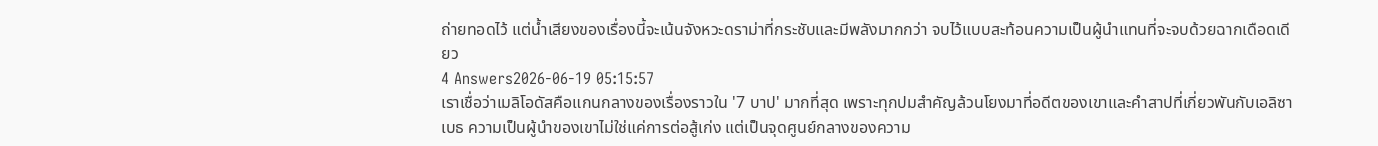ถ่ายทอดไว้ แต่น้ำเสียงของเรื่องนี้จะเน้นจังหวะดราม่าที่กระชับและมีพลังมากกว่า จบไว้แบบสะท้อนความเป็นผู้นำแทนที่จะจบด้วยฉากเดือดเดียว
4 Answers2026-06-19 05:15:57
เราเชื่อว่าเมลิโอดัสคือแกนกลางของเรื่องราวใน '7 บาป' มากที่สุด เพราะทุกปมสำคัญล้วนโยงมาที่อดีตของเขาและคำสาปที่เกี่ยวพันกับเอลิซาเบธ ความเป็นผู้นำของเขาไม่ใช่แค่การต่อสู้เก่ง แต่เป็นจุดศูนย์กลางของความ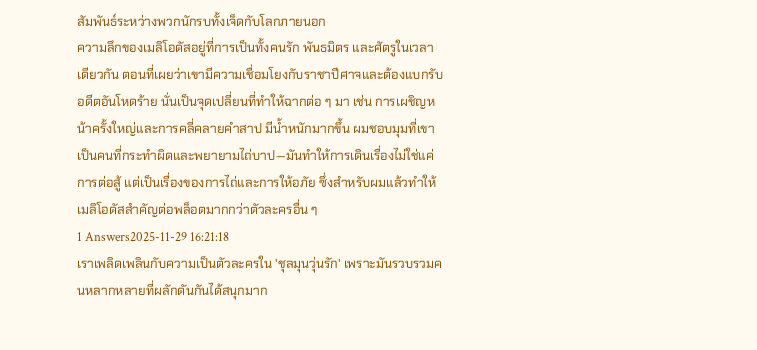สัมพันธ์ระหว่างพวกนักรบทั้งเจ็ดกับโลกภายนอก
ความลึกของเมลิโอดัสอยู่ที่การเป็นทั้งคนรัก พันธมิตร และศัตรูในเวลาเดียวกัน ตอนที่เผยว่าเขามีความเชื่อมโยงกับราชาปีศาจและต้องแบกรับอดีตอันโหดร้าย นั่นเป็นจุดเปลี่ยนที่ทำให้ฉากต่อ ๆ มา เช่น การเผชิญหน้าครั้งใหญ่และการคลี่คลายคำสาป มีน้ำหนักมากขึ้น ผมชอบมุมที่เขาเป็นคนที่กระทำผิดและพยายามไถ่บาป—มันทำให้การเดินเรื่องไม่ใช่แค่การต่อสู้ แต่เป็นเรื่องของการไถ่และการให้อภัย ซึ่งสำหรับผมแล้วทำให้เมลิโอดัสสำคัญต่อพล็อตมากกว่าตัวละครอื่น ๆ
1 Answers2025-11-29 16:21:18
เราเพลิดเพลินกับความเป็นตัวละครใน 'ชุลมุนวุ่นรัก' เพราะมันรวบรวมคนหลากหลายที่ผลักดันกันได้สนุกมาก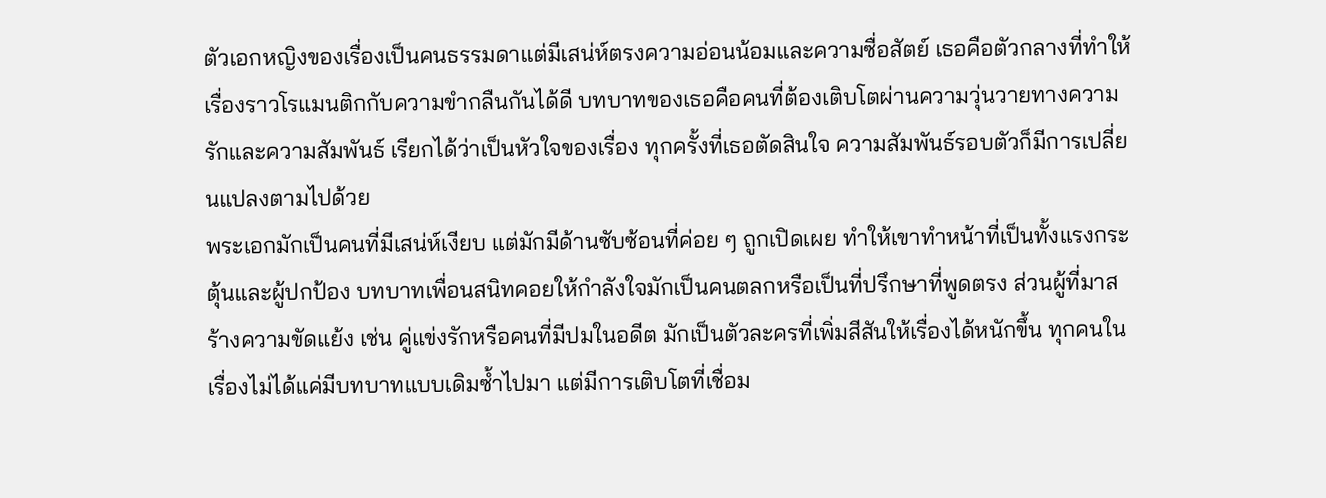ตัวเอกหญิงของเรื่องเป็นคนธรรมดาแต่มีเสน่ห์ตรงความอ่อนน้อมและความซื่อสัตย์ เธอคือตัวกลางที่ทำให้เรื่องราวโรแมนติกกับความขำกลืนกันได้ดี บทบาทของเธอคือคนที่ต้องเติบโตผ่านความวุ่นวายทางความรักและความสัมพันธ์ เรียกได้ว่าเป็นหัวใจของเรื่อง ทุกครั้งที่เธอตัดสินใจ ความสัมพันธ์รอบตัวก็มีการเปลี่ยนแปลงตามไปด้วย
พระเอกมักเป็นคนที่มีเสน่ห์เงียบ แต่มักมีด้านซับซ้อนที่ค่อย ๆ ถูกเปิดเผย ทำให้เขาทำหน้าที่เป็นทั้งแรงกระตุ้นและผู้ปกป้อง บทบาทเพื่อนสนิทคอยให้กำลังใจมักเป็นคนตลกหรือเป็นที่ปรึกษาที่พูดตรง ส่วนผู้ที่มาสร้างความขัดแย้ง เช่น คู่แข่งรักหรือคนที่มีปมในอดีต มักเป็นตัวละครที่เพิ่มสีสันให้เรื่องได้หนักขึ้น ทุกคนในเรื่องไม่ได้แค่มีบทบาทแบบเดิมซ้ำไปมา แต่มีการเติบโตที่เชื่อม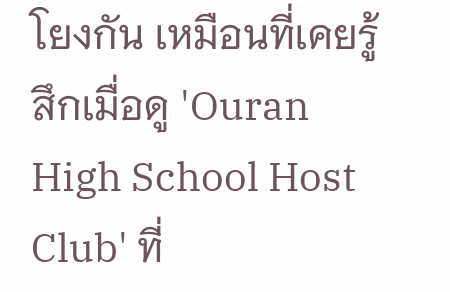โยงกัน เหมือนที่เคยรู้สึกเมื่อดู 'Ouran High School Host Club' ที่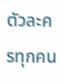ตัวละครทุกคน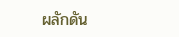ผลักดัน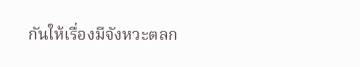กันให้เรื่องมีจังหวะตลก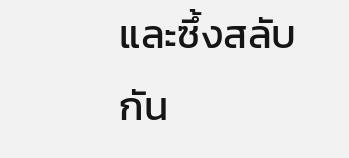และซึ้งสลับกัน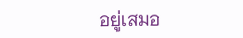อยู่เสมอ